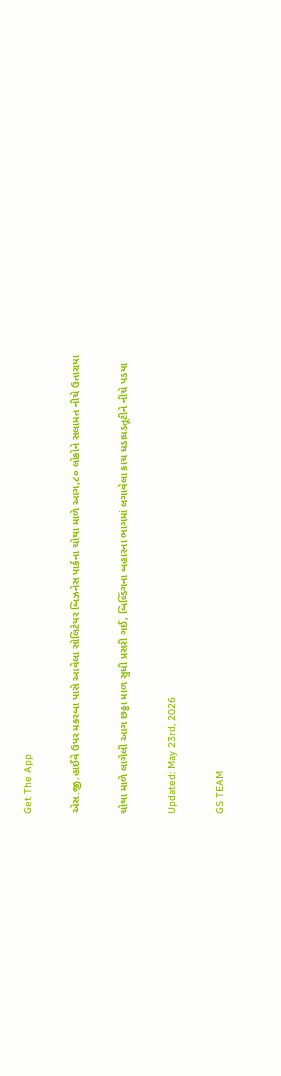Get The App

એસ.જી.હાઈવે ઉપર મકરબા પાસે આવેલા સોલિટેયર બિઝનેસ પાર્કના ચોથા માળે આગ,૮૦ લોકોને સલામત નીચે ઉતારાયા

ચોથા માળે લાગેલી આગ છઠ્ઠા માળ સુધી પ્રસરી ગઈ, બિલ્ડિંગના બહારના ભાગમાં લગાવેલા કાચ ધડાધડતૂટીને નીચે પડયા

Updated: May 23rd, 2026

GS TEAM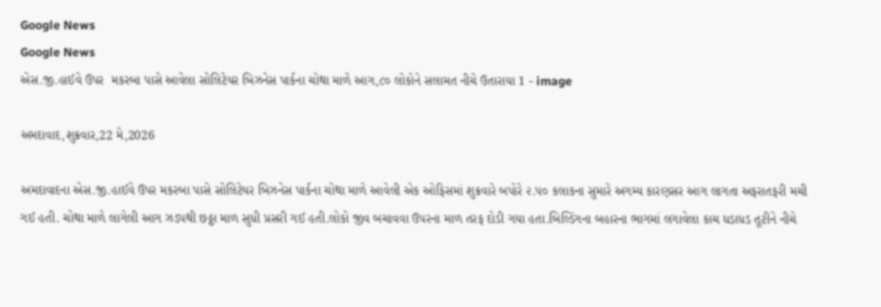Google News
Google News
એસ.જી.હાઈવે ઉપર  મકરબા પાસે આવેલા સોલિટેયર બિઝનેસ પાર્કના ચોથા માળે આગ,૮૦ લોકોને સલામત નીચે ઉતારાયા 1 - image

અમદાવાદ,શુક્રવાર,22 મે,2026

અમદાવાદના એસ.જી.હાઈવે ઉપર મકરબા પાસે સોલિટેયર બિઝનેસ પાર્કના ચોથા માળે આવેલી એક ઓફિસમાં શુક્રવારે બપોરે ૨.૫૦ કલાકના સુમારે અગમ્ય કારણસર આગ લાગતા અફરાતફરી મચી ગઈ હતી. ચોથા માળે લાગેલી આગ ઝડપથી છઠ્ઠા માળ સુધી પ્રસરી ગઈ હતી.લોકો જીવ બચાવવા ઉપરના માળ તરફ દોડી ગયા હતા.બિલ્ડિંગના બહારના ભાગમાં લગાવેલા કાચ ધડાધડ તૂટીને નીચે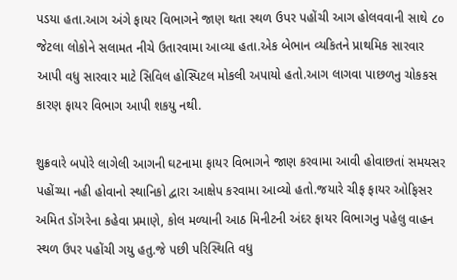પડયા હતા.આગ અંગે ફાયર વિભાગને જાણ થતા સ્થળ ઉપર પહોંચી આગ હોલવવાની સાથે ૮૦ જેટલા લોકોને સલામત નીચે ઉતારવામા આવ્યા હતા.એક બેભાન વ્યકિતને પ્રાથમિક સારવાર આપી વધુ સારવાર માટે સિવિલ હોસ્પિટલ મોકલી અપાયો હતો.આગ લાગવા પાછળનુ ચોકકસ કારણ ફાયર વિભાગ આપી શકયુ નથી.

શુક્રવારે બપોરે લાગેલી આગની ઘટનામા ફાયર વિભાગને જાણ કરવામા આવી હોવાછતાં સમયસર પહોંચ્યા નહી હોવાનો સ્થાનિકો દ્વારા આક્ષેપ કરવામા આવ્યો હતો.જયારે ચીફ ફાયર ઓફિસર અમિત ડોંગરેના કહેવા પ્રમાણે, કોલ મળ્યાની આઠ મિનીટની અંદર ફાયર વિભાગનુ પહેલુ વાહન સ્થળ ઉપર પહોંચી ગયુ હતુ.જે પછી પરિસ્થિતિ વધુ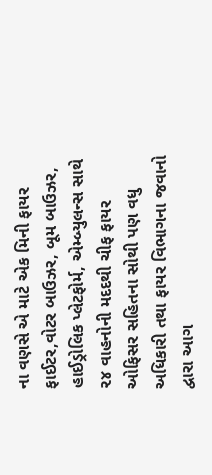ના વણસે એ માટે એક મિની ફાયર ફાઈટર,વોટર બાઉઝર, બૂમ બાઉઝર, હાઈડ્રોલિક પ્લેટફોર્મ, એમ્બ્યુલન્સ સાથે ૨૪ વાહનોની મદદથી ચીફ ફાયર ઓફિસર સહિતના સોથી પણ વધુ અધિકારી તથા ફાયર વિભાગના જવાનો દ્વારા આગ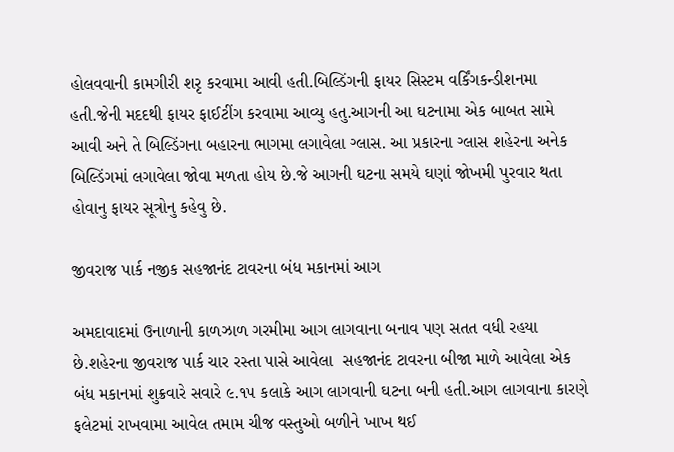હોલવવાની કામગીરી શરૃ કરવામા આવી હતી.બિલ્ડિંગની ફાયર સિસ્ટમ વર્કિંગકન્ડીશનમા હતી.જેની મદદથી ફાયર ફાઈટીંગ કરવામા આવ્યુ હતુ.આગની આ ઘટનામા એક બાબત સામે આવી અને તે બિલ્ડિંગના બહારના ભાગમા લગાવેલા ગ્લાસ. આ પ્રકારના ગ્લાસ શહેરના અનેક બિલ્ડિંગમાં લગાવેલા જોવા મળતા હોય છે.જે આગની ઘટના સમયે ઘણાં જોખમી પુરવાર થતા હોવાનુ ફાયર સૂત્રોનુ કહેવુ છે.

જીવરાજ પાર્ક નજીક સહજાનંદ ટાવરના બંધ મકાનમાં આગ

અમદાવાદમાં ઉનાળાની કાળઝાળ ગરમીમા આગ લાગવાના બનાવ પણ સતત વધી રહયા છે.શહેરના જીવરાજ પાર્ક ચાર રસ્તા પાસે આવેલા  સહજાનંદ ટાવરના બીજા માળે આવેલા એક બંધ મકાનમાં શુક્રવારે સવારે ૯.૧૫ કલાકે આગ લાગવાની ઘટના બની હતી.આગ લાગવાના કારણે ફલેટમાં રાખવામા આવેલ તમામ ચીજ વસ્તુઓ બળીને ખાખ થઈ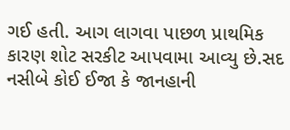ગઈ હતી. આગ લાગવા પાછળ પ્રાથમિક કારણ શોટ સરકીટ આપવામા આવ્યુ છે.સદ નસીબે કોઈ ઈજા કે જાનહાની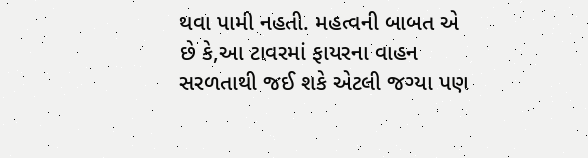થવા પામી નહતી. મહત્વની બાબત એ છે કે,આ ટાવરમાં ફાયરના વાહન સરળતાથી જઈ શકે એટલી જગ્યા પણ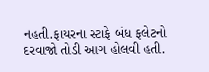નહતી.ફાયરના સ્ટાફે બંધ ફલેટનો દરવાજો તોડી આગ હોલવી હતી.